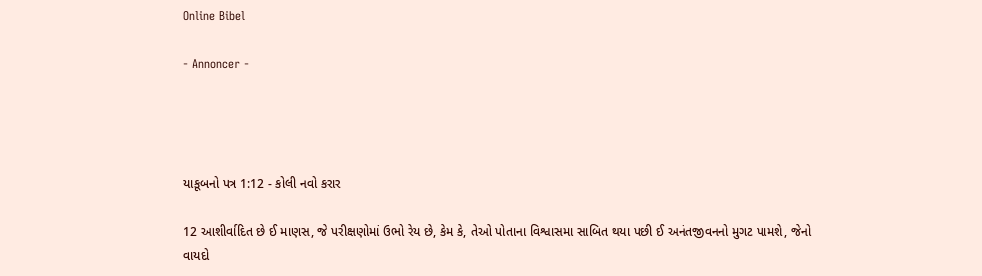Online Bibel

- Annoncer -




યાકૂબનો પત્ર 1:12 - કોલી નવો કરાર

12 આશીર્વાદિત છે ઈ માણસ, જે પરીક્ષણોમાં ઉભો રેય છે, કેમ કે, તેઓ પોતાના વિશ્વાસમા સાબિત થયા પછી ઈ અનંતજીવનનો મુગટ પામશે, જેનો વાયદો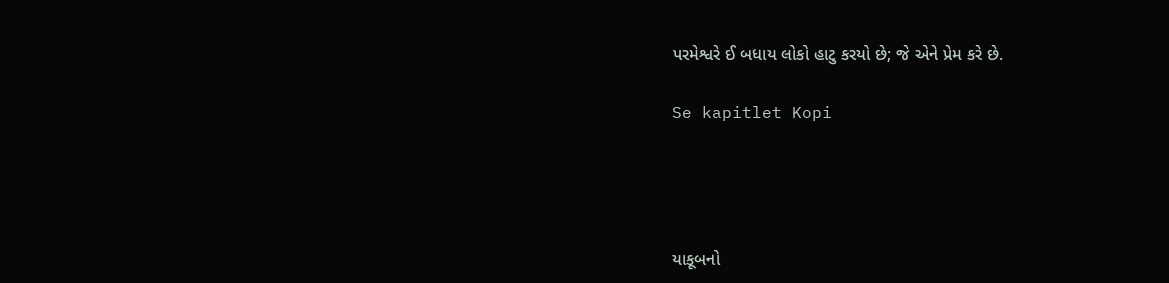પરમેશ્વરે ઈ બધાય લોકો હાટુ કરયો છે; જે એને પ્રેમ કરે છે.

Se kapitlet Kopi




યાકૂબનો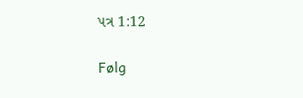પત્ર 1:12

Følg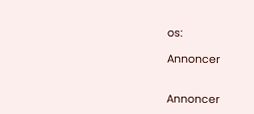os:

Annoncer


Annoncer